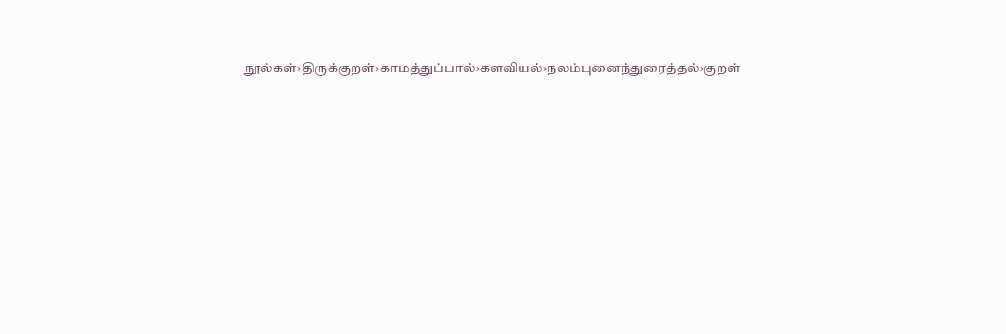நூல்கள்›திருக்குறள்›காமத்துப்பால்›களவியல்›நலம்புனைந்துரைத்தல்›குறள்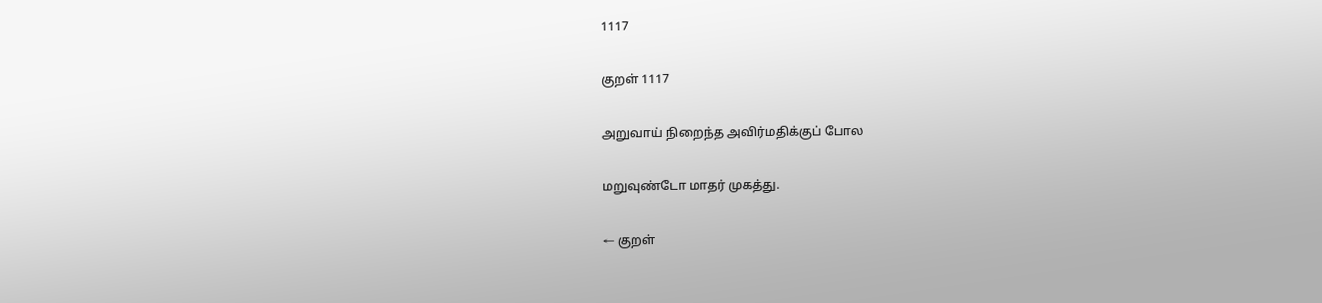1117

குறள் 1117

அறுவாய் நிறைந்த அவிர்மதிக்குப் போல

மறுவுண்டோ மாதர் முகத்து.

← குறள்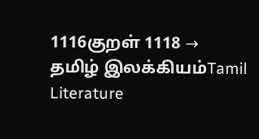1116குறள் 1118 →
தமிழ் இலக்கியம்Tamil Literature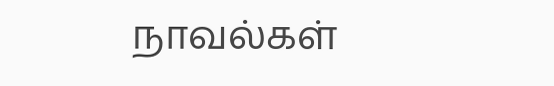நாவல்கள்